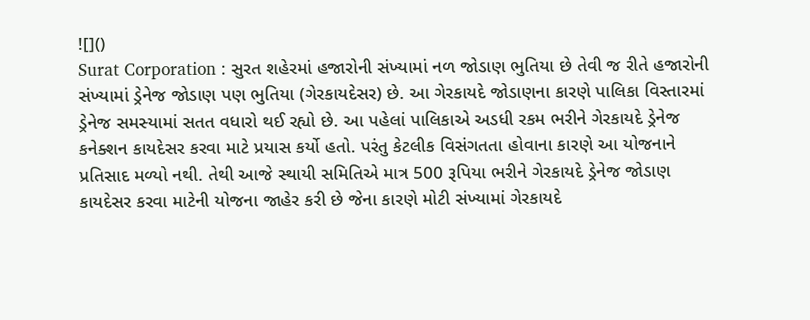![]()
Surat Corporation : સુરત શહેરમાં હજારોની સંખ્યામાં નળ જોડાણ ભુતિયા છે તેવી જ રીતે હજારોની સંખ્યામાં ડ્રેનેજ જોડાણ પણ ભુતિયા (ગેરકાયદેસર) છે. આ ગેરકાયદે જોડાણના કારણે પાલિકા વિસ્તારમાં ડ્રેનેજ સમસ્યામાં સતત વધારો થઈ રહ્યો છે. આ પહેલાં પાલિકાએ અડધી રકમ ભરીને ગેરકાયદે ડ્રેનેજ કનેક્શન કાયદેસર કરવા માટે પ્રયાસ કર્યો હતો. પરંતુ કેટલીક વિસંગતતા હોવાના કારણે આ યોજનાને પ્રતિસાદ મળ્યો નથી. તેથી આજે સ્થાયી સમિતિએ માત્ર 500 રૂપિયા ભરીને ગેરકાયદે ડ્રેનેજ જોડાણ કાયદેસર કરવા માટેની યોજના જાહેર કરી છે જેના કારણે મોટી સંખ્યામાં ગેરકાયદે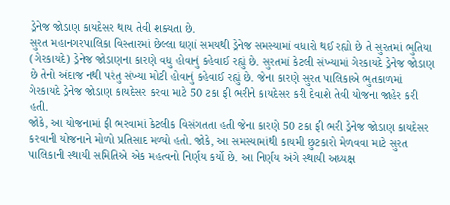ડ્રેનેજ જોડાણ કાયદેસર થાય તેવી શક્યતા છે.
સુરત મહાનગરપાલિકા વિસ્તારમાં છેલ્લા ઘણાં સમયથી ડ્રેનેજ સમસ્યામાં વધારો થઈ રહ્યો છે તે સુરતમાં ભુતિયા (ગેરકાયદે) ડ્રેનેજ જોડાણના કારણે વધુ હોવાનું કહેવાઈ રહ્યું છે. સુરતમાં કેટલી સંખ્યામાં ગેરકાયદે ડ્રેનેજ જોડાણ છે તેનો અંદાજ નથી પરંતુ સંખ્યા મોટી હોવાનું કહેવાઈ રહ્યું છે. જેના કારણે સુરત પાલિકાએ ભુતકાળમાં ગેરકાયદે ડ્રેનેજ જોડાણ કાયદેસર કરવા માટે 50 ટકા ફી ભરીને કાયદેસર કરી દેવાશે તેવી યોજના જાહેર કરી હતી.
જોકે, આ યોજનામાં ફી ભરવામાં કેટલીક વિસંગતતા હતી જેના કારણે 50 ટકા ફી ભરી ડ્રેનેજ જોડાણ કાયદેસર કરવાની યોજનાને મોળો પ્રતિસાદ મળ્યો હતો. જોકે, આ સમસ્યામાંથી કાયમી છુટકારો મેળવવા માટે સુરત પાલિકાની સ્થાયી સમિતિએ એક મહત્વનો નિર્ણય કર્યો છે. આ નિર્ણય અંગે સ્થાયી અધ્યક્ષ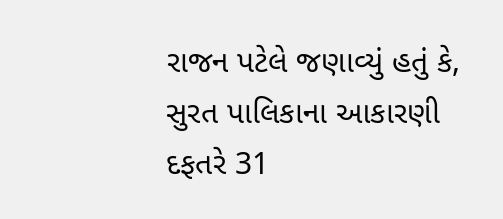રાજન પટેલે જણાવ્યું હતું કે, સુરત પાલિકાના આકારણી દફતરે 31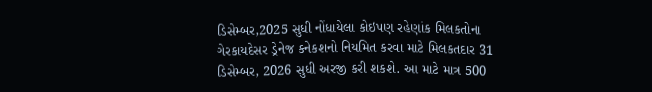ડિસેમ્બર,2025 સુધી નોંધાયેલા કોઇપણ રહેણાંક મિલકતોના ગેરકાયદેસર ડ્રેનેજ કનેકશનો નિયમિત કરવા માટે મિલકતદાર 31 ડિસેમ્બર, 2026 સુધી અરજી કરી શકશે. આ માટે માત્ર 500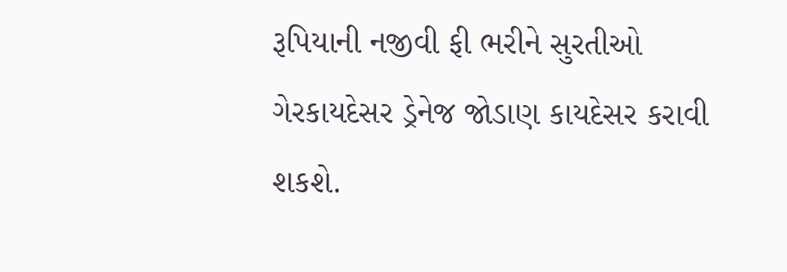રૂપિયાની નજીવી ફી ભરીને સુરતીઓ ગેરકાયદેસર ડ્રેનેજ જોડાણ કાયદેસર કરાવી શકશે.